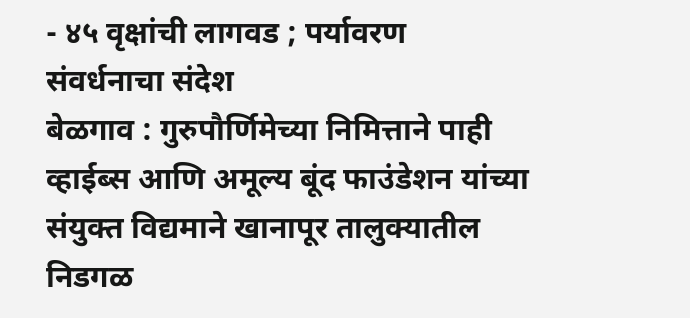- ४५ वृक्षांची लागवड ; पर्यावरण संवर्धनाचा संदेश
बेळगाव : गुरुपौर्णिमेच्या निमित्ताने पाही व्हाईब्स आणि अमूल्य बूंद फाउंडेशन यांच्या संयुक्त विद्यमाने खानापूर तालुक्यातील निडगळ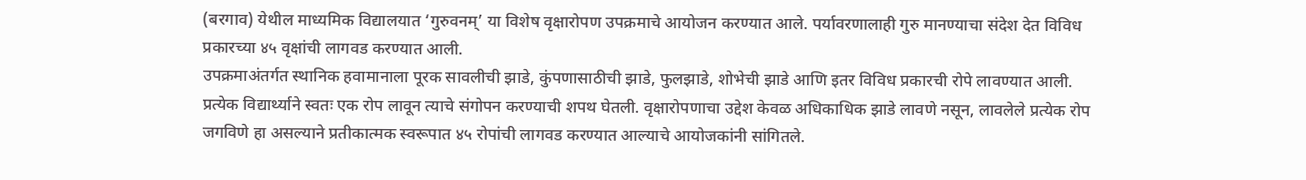(बरगाव) येथील माध्यमिक विद्यालयात ‘गुरुवनम्’ या विशेष वृक्षारोपण उपक्रमाचे आयोजन करण्यात आले. पर्यावरणालाही गुरु मानण्याचा संदेश देत विविध प्रकारच्या ४५ वृक्षांची लागवड करण्यात आली.
उपक्रमाअंतर्गत स्थानिक हवामानाला पूरक सावलीची झाडे, कुंपणासाठीची झाडे, फुलझाडे, शोभेची झाडे आणि इतर विविध प्रकारची रोपे लावण्यात आली. प्रत्येक विद्यार्थ्याने स्वतः एक रोप लावून त्याचे संगोपन करण्याची शपथ घेतली. वृक्षारोपणाचा उद्देश केवळ अधिकाधिक झाडे लावणे नसून, लावलेले प्रत्येक रोप जगविणे हा असल्याने प्रतीकात्मक स्वरूपात ४५ रोपांची लागवड करण्यात आल्याचे आयोजकांनी सांगितले.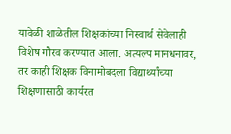यावेळी शाळेतील शिक्षकांच्या निस्वार्थ सेवेलाही विशेष गौरव करण्यात आला. अत्यल्प मानधनावर, तर काही शिक्षक विनामोबदला विद्यार्थ्यांच्या शिक्षणासाठी कार्यरत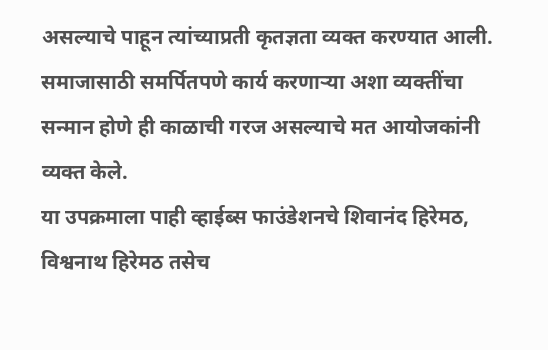असल्याचे पाहून त्यांच्याप्रती कृतज्ञता व्यक्त करण्यात आली. समाजासाठी समर्पितपणे कार्य करणाऱ्या अशा व्यक्तींचा सन्मान होणे ही काळाची गरज असल्याचे मत आयोजकांनी व्यक्त केले.
या उपक्रमाला पाही व्हाईब्स फाउंडेशनचे शिवानंद हिरेमठ, विश्वनाथ हिरेमठ तसेच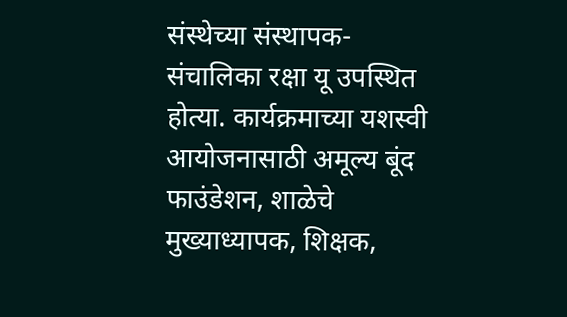संस्थेच्या संस्थापक-संचालिका रक्षा यू उपस्थित होत्या. कार्यक्रमाच्या यशस्वी आयोजनासाठी अमूल्य बूंद फाउंडेशन, शाळेचे मुख्याध्यापक, शिक्षक,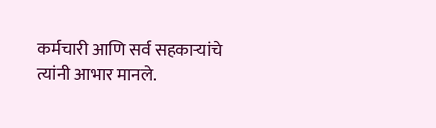कर्मचारी आणि सर्व सहकाऱ्यांचे त्यांनी आभार मानले.